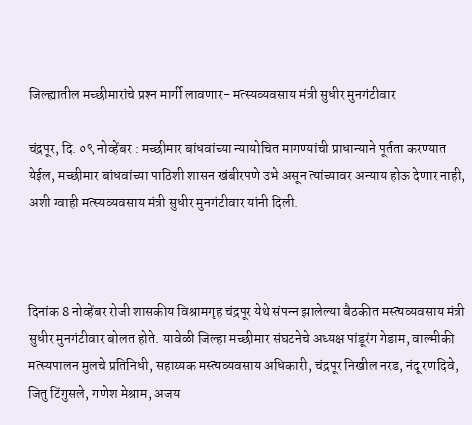जिल्‍ह्यातील मच्‍छीमारांचे प्रश्‍न मार्गी लावणार- मत्स्यव्‍यवसाय मंत्री सुधीर मुनगंटीवार

चंद्रपूर, दि. ०९ नोव्हेंबर : मच्‍छीमार बांधवांच्‍या न्‍यायोचित मागण्‍यांची प्राधान्‍याने पूर्तता करण्‍यात येईल, मच्‍छीमार बांधवांच्‍या पाठिशी शासन खंबीरपणे उभे असून त्‍यांच्‍यावर अन्‍याय होऊ देणार नाही, अशी ग्‍वाही मत्स्यव्‍यवसाय मंत्री सुधीर मुनगंटीवार यांनी दिली.



दिनांक 8 नोव्‍हेंबर रोजी शासकीय विश्रामगृह चंद्रपूर येथे संपन्‍न झालेल्‍या बैठकीत मस्‍त्‍यव्‍यवसाय मंत्री सुधीर मुनगंटीवार बोलत होते. यावेळी जिल्‍हा मच्‍छीमार संघटनेचे अध्‍यक्ष पांडूरंग गेडाम, वाल्‍मीकी मत्‍स्‍यपालन मुलचे प्रतिनिधी, सहाय्यक मस्‍त्‍यव्‍यवसाय अधिकारी, चंद्रपूर निखील नरड, नंदू रणदिवे, जितु टिंगुसले, गणेश मेश्राम, अजय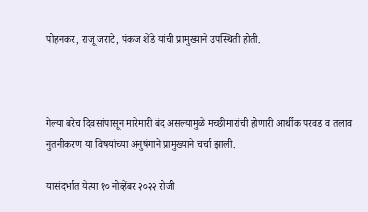पोहनकर, राजू जराटे, पंकज शेंडे यांची प्रामुख्‍याने उपस्थिती होती.



गेल्‍या बरेच दिवसांपासून मारेमारी बंद असल्‍यामुळे मच्‍छीमारांची होणारी आर्थीक परवड व तलाव नुतनीकरण या विषयांच्‍या अनुषंगाने प्रामुख्‍याने चर्चा झाली.

यासंदर्भात येत्‍या १० नोव्‍हेंबर २०२२ रोजी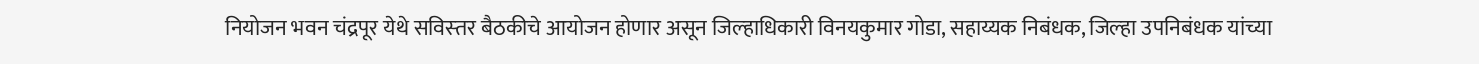नियोजन भवन चंद्रपूर येथे सविस्‍तर बैठकीचे आयोजन होणार असून जिल्‍हाधिकारी विनयकुमार गोडा, सहाय्यक निबंधक, जिल्‍हा उपनिबंधक यांच्‍या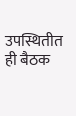उपस्थितीत ही बैठक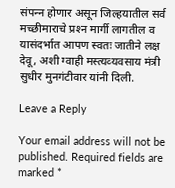संपन्‍न होणार असून जिल्‍हयातील सर्व मच्‍छीमाराचे प्रश्‍न मार्गी लागतील व यासंदर्भात आपण स्‍वतः जातीने लक्ष देवू, अशी ग्‍वाही मस्‍त्‍यव्‍यवसाय मंत्री सुधीर मुनगंटीवार यांनी दिली.

Leave a Reply

Your email address will not be published. Required fields are marked *